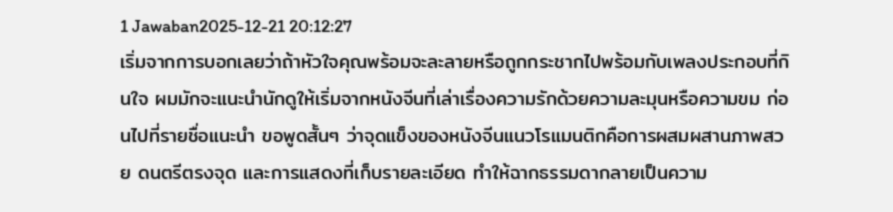1 Jawaban2025-12-21 20:12:27
เริ่มจากการบอกเลยว่าถ้าหัวใจคุณพร้อมจะละลายหรือถูกกระชากไปพร้อมกับเพลงประกอบที่กินใจ ผมมักจะแนะนำนักดูให้เริ่มจากหนังจีนที่เล่าเรื่องความรักด้วยความละมุนหรือความขม ก่อนไปที่รายชื่อแนะนำ ขอพูดสั้นๆ ว่าจุดแข็งของหนังจีนแนวโรแมนติกคือการผสมผสานภาพสวย ดนตรีตรงจุด และการแสดงที่เก็บรายละเอียด ทำให้ฉากธรรมดากลายเป็นความ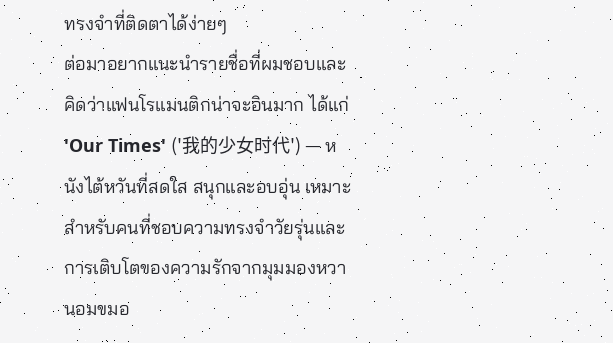ทรงจำที่ติดตาได้ง่ายๆ
ต่อมาอยากแนะนำรายชื่อที่ผมชอบและคิดว่าแฟนโรแมนติกน่าจะอินมาก ได้แก่ 'Our Times' ('我的少女时代') — หนังไต้หวันที่สดใส สนุกและอบอุ่น เหมาะสำหรับคนที่ชอบความทรงจำวัยรุ่นและการเติบโตของความรักจากมุมมองหวานอมขมอ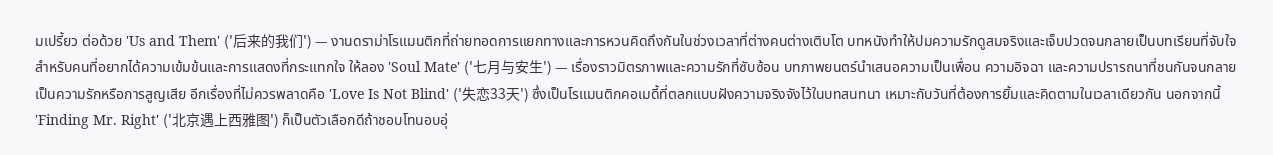มเปรี้ยว ต่อด้วย 'Us and Them' ('后来的我们') — งานดราม่าโรแมนติกที่ถ่ายทอดการแยกทางและการหวนคิดถึงกันในช่วงเวลาที่ต่างคนต่างเติบโต บทหนังทำให้ปมความรักดูสมจริงและเจ็บปวดจนกลายเป็นบทเรียนที่จับใจ
สำหรับคนที่อยากได้ความเข้มข้นและการแสดงที่กระแทกใจ ให้ลอง 'Soul Mate' ('七月与安生') — เรื่องราวมิตรภาพและความรักที่ซับซ้อน บทภาพยนตร์นำเสนอความเป็นเพื่อน ความอิจฉา และความปรารถนาที่ชนกันจนกลายเป็นความรักหรือการสูญเสีย อีกเรื่องที่ไม่ควรพลาดคือ 'Love Is Not Blind' ('失恋33天') ซึ่งเป็นโรแมนติกคอเมดี้ที่ตลกแบบฝังความจริงจังไว้ในบทสนทนา เหมาะกับวันที่ต้องการยิ้มและคิดตามในเวลาเดียวกัน นอกจากนี้ 'Finding Mr. Right' ('北京遇上西雅图') ก็เป็นตัวเลือกดีถ้าชอบโทนอบอุ่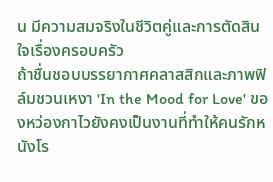น มีความสมจริงในชีวิตคู่และการตัดสินใจเรื่องครอบครัว
ถ้าชื่นชอบบรรยากาศคลาสสิกและภาพฟิล์มชวนเหงา 'In the Mood for Love' ของหว่องกาไวยังคงเป็นงานที่ทำให้คนรักหนังโร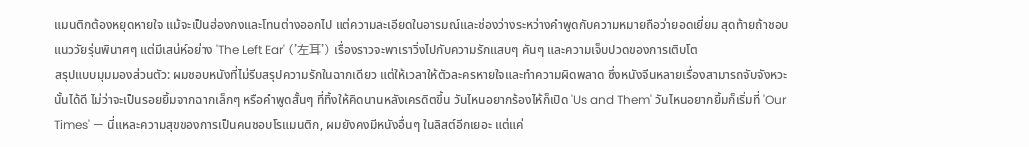แมนติกต้องหยุดหายใจ แม้จะเป็นฮ่องกงและโทนต่างออกไป แต่ความละเอียดในอารมณ์และช่องว่างระหว่างคำพูดกับความหมายถือว่ายอดเยี่ยม สุดท้ายถ้าชอบแนววัยรุ่นพินาศๆ แต่มีเสน่ห์อย่าง 'The Left Ear' ('左耳') เรื่องราวจะพาเราวิ่งไปกับความรักแสบๆ คันๆ และความเจ็บปวดของการเติบโต
สรุปแบบมุมมองส่วนตัว: ผมชอบหนังที่ไม่รีบสรุปความรักในฉากเดียว แต่ให้เวลาให้ตัวละครหายใจและทำความผิดพลาด ซึ่งหนังจีนหลายเรื่องสามารถจับจังหวะนั้นได้ดี ไม่ว่าจะเป็นรอยยิ้มจากฉากเล็กๆ หรือคำพูดสั้นๆ ที่ทิ้งให้คิดนานหลังเครดิตขึ้น วันไหนอยากร้องไห้ก็เปิด 'Us and Them' วันไหนอยากยิ้มก็เริ่มที่ 'Our Times' — นี่แหละความสุขของการเป็นคนชอบโรแมนติก, ผมยังคงมีหนังอื่นๆ ในลิสต์อีกเยอะ แต่แค่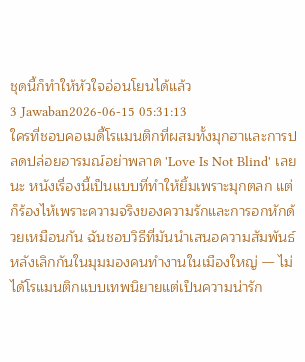ชุดนี้ก็ทำให้หัวใจอ่อนโยนได้แล้ว
3 Jawaban2026-06-15 05:31:13
ใครที่ชอบคอเมดี้โรแมนติกที่ผสมทั้งมุกฮาและการปลดปล่อยอารมณ์อย่าพลาด 'Love Is Not Blind' เลยนะ หนังเรื่องนี้เป็นแบบที่ทำให้ยิ้มเพราะมุกตลก แต่ก็ร้องไห้เพราะความจริงของความรักและการอกหักด้วยเหมือนกัน ฉันชอบวิธีที่มันนำเสนอความสัมพันธ์หลังเลิกกันในมุมมองคนทำงานในเมืองใหญ่ — ไม่ได้โรแมนติกแบบเทพนิยายแต่เป็นความน่ารัก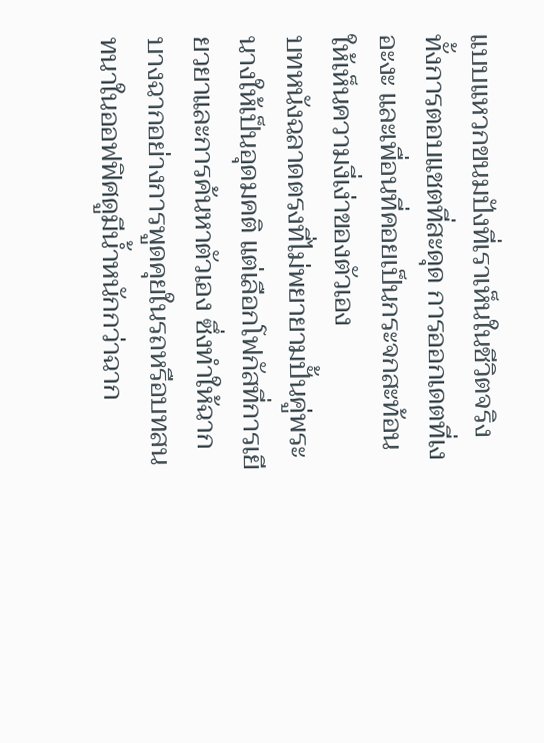แบบแหวกขนมปังที่เราเห็นในชีวิตจริง ทั้งการตอบแชตที่สะดุด การออกเดตที่เงอะงะ และเพื่อนที่คอยเป็นกระจกสะท้อนให้เห็นความงี่เง่าของตัวเอง
บทหนังฉลาดตรงที่ไม่พยายามปั้นคู่พระนางให้เป็นอุดมคติ แต่เลือกโฟกัสที่การเยียวยาและการค้นหาตัวเอง ซึ่งทำให้ฉากบางฉากอย่างการพูดคุยในรถหรือบทสนทนาในออฟฟิศดูมีน้ำหนักกว่าฉาก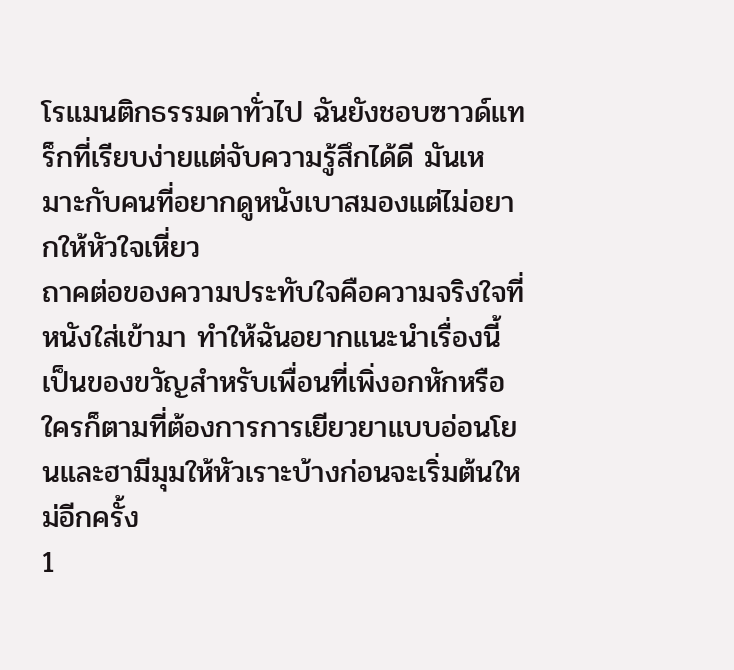โรแมนติกธรรมดาทั่วไป ฉันยังชอบซาวด์แทร็กที่เรียบง่ายแต่จับความรู้สึกได้ดี มันเหมาะกับคนที่อยากดูหนังเบาสมองแต่ไม่อยากให้หัวใจเหี่ยว
ถาคต่อของความประทับใจคือความจริงใจที่หนังใส่เข้ามา ทำให้ฉันอยากแนะนำเรื่องนี้เป็นของขวัญสำหรับเพื่อนที่เพิ่งอกหักหรือใครก็ตามที่ต้องการการเยียวยาแบบอ่อนโยนและฮามีมุมให้หัวเราะบ้างก่อนจะเริ่มต้นใหม่อีกครั้ง
1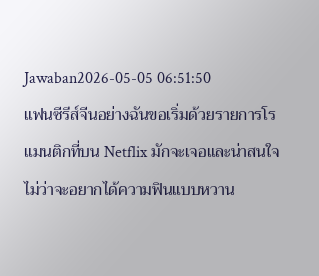Jawaban2026-05-05 06:51:50
แฟนซีรีส์จีนอย่างฉันขอเริ่มด้วยรายการโรแมนติกที่บน Netflix มักจะเจอและน่าสนใจ ไม่ว่าจะอยากได้ความฟินแบบหวาน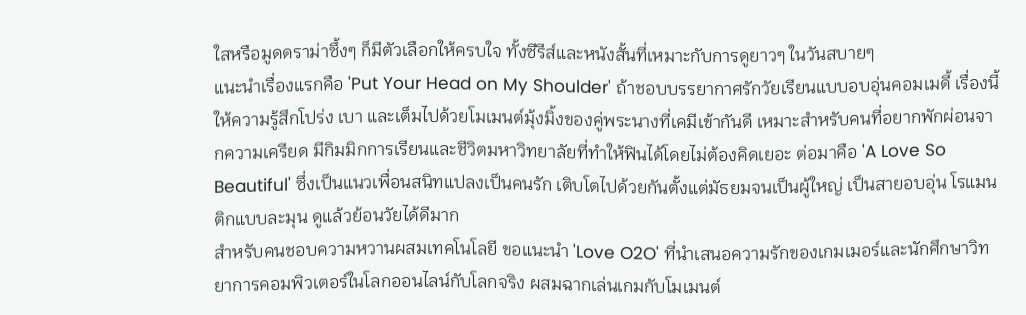ใสหรือมูดดราม่าซึ้งๆ ก็มีตัวเลือกให้ครบใจ ทั้งซีรีส์และหนังสั้นที่เหมาะกับการดูยาวๆ ในวันสบายๆ
แนะนำเรื่องแรกคือ 'Put Your Head on My Shoulder' ถ้าชอบบรรยากาศรักวัยเรียนแบบอบอุ่นคอมเมดี้ เรื่องนี้ให้ความรู้สึกโปร่ง เบา และเต็มไปด้วยโมเมนต์มุ้งมิ้งของคู่พระนางที่เคมีเข้ากันดี เหมาะสำหรับคนที่อยากพักผ่อนจากความเครียด มีกิมมิกการเรียนและชีวิตมหาวิทยาลัยที่ทำให้ฟินได้โดยไม่ต้องคิดเยอะ ต่อมาคือ 'A Love So Beautiful' ซึ่งเป็นแนวเพื่อนสนิทแปลงเป็นคนรัก เติบโตไปด้วยกันตั้งแต่มัธยมจนเป็นผู้ใหญ่ เป็นสายอบอุ่น โรแมนติกแบบละมุน ดูแล้วย้อนวัยได้ดีมาก
สำหรับคนชอบความหวานผสมเทคโนโลยี ขอแนะนำ 'Love O2O' ที่นำเสนอความรักของเกมเมอร์และนักศึกษาวิทยาการคอมพิวเตอร์ในโลกออนไลน์กับโลกจริง ผสมฉากเล่นเกมกับโมเมนต์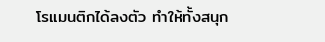โรแมนติกได้ลงตัว ทำให้ทั้งสนุก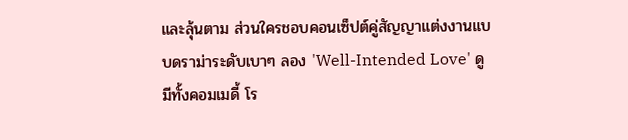และลุ้นตาม ส่วนใครชอบคอนเซ็ปต์คู่สัญญาแต่งงานแบบดราม่าระดับเบาๆ ลอง 'Well-Intended Love' ดู มีทั้งคอมเมดี้ โร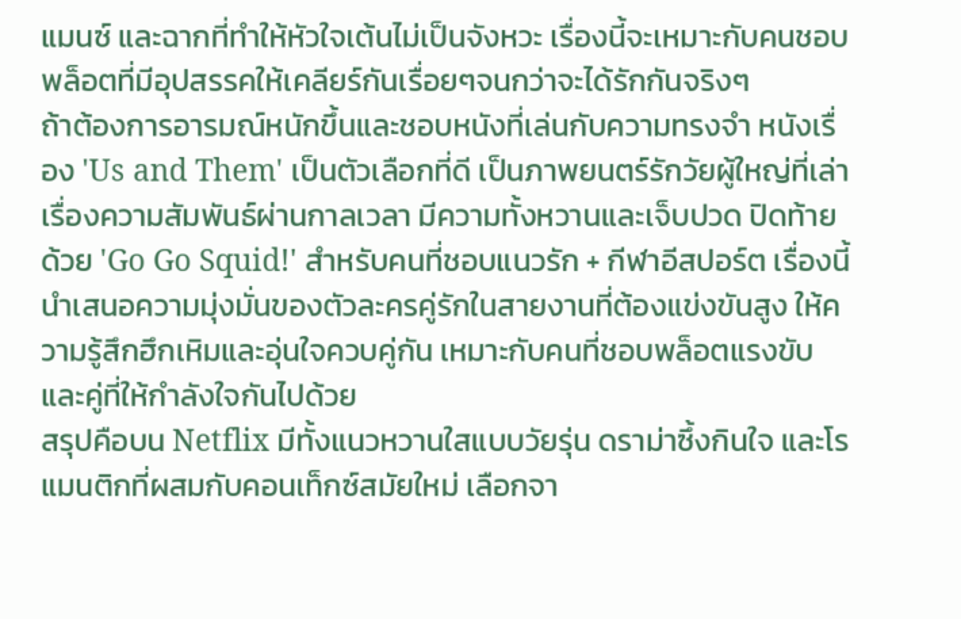แมนซ์ และฉากที่ทำให้หัวใจเต้นไม่เป็นจังหวะ เรื่องนี้จะเหมาะกับคนชอบพล็อตที่มีอุปสรรคให้เคลียร์กันเรื่อยๆจนกว่าจะได้รักกันจริงๆ
ถ้าต้องการอารมณ์หนักขึ้นและชอบหนังที่เล่นกับความทรงจำ หนังเรื่อง 'Us and Them' เป็นตัวเลือกที่ดี เป็นภาพยนตร์รักวัยผู้ใหญ่ที่เล่าเรื่องความสัมพันธ์ผ่านกาลเวลา มีความทั้งหวานและเจ็บปวด ปิดท้ายด้วย 'Go Go Squid!' สำหรับคนที่ชอบแนวรัก + กีฬาอีสปอร์ต เรื่องนี้นำเสนอความมุ่งมั่นของตัวละครคู่รักในสายงานที่ต้องแข่งขันสูง ให้ความรู้สึกฮึกเหิมและอุ่นใจควบคู่กัน เหมาะกับคนที่ชอบพล็อตแรงขับและคู่ที่ให้กำลังใจกันไปด้วย
สรุปคือบน Netflix มีทั้งแนวหวานใสแบบวัยรุ่น ดราม่าซึ้งกินใจ และโรแมนติกที่ผสมกับคอนเท็กซ์สมัยใหม่ เลือกจา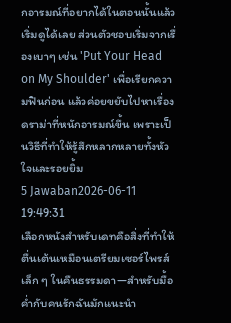กอารมณ์ที่อยากได้ในตอนนั้นแล้วเริ่มดูได้เลย ส่วนตัวชอบเริ่มจากเรื่องเบาๆ เช่น 'Put Your Head on My Shoulder' เพื่อเรียกความฟินก่อน แล้วค่อยขยับไปหาเรื่องดราม่าที่หนักอารมณ์ขึ้น เพราะเป็นวิธีที่ทำให้รู้สึกหลากหลายทั้งหัวใจและรอยยิ้ม
5 Jawaban2026-06-11 19:49:31
เลือกหนังสำหรับเดทคือสิ่งที่ทำให้ตื่นเต้นเหมือนเตรียมเซอร์ไพรส์เล็ก ๆ ในคืนธรรมดา—สำหรับมื้อค่ำกับคนรักฉันมักแนะนำ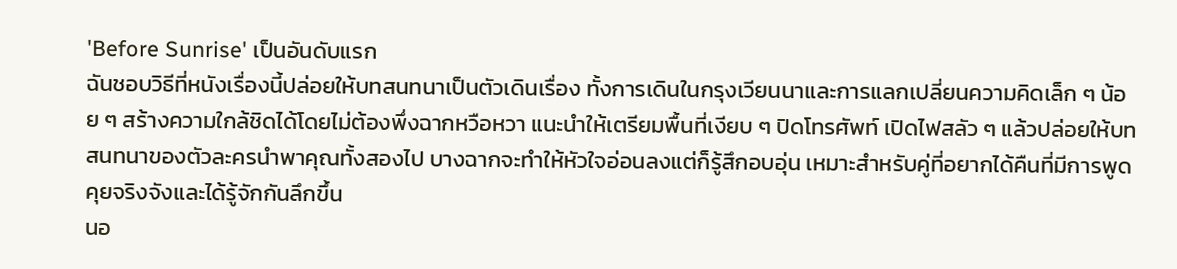'Before Sunrise' เป็นอันดับแรก
ฉันชอบวิธีที่หนังเรื่องนี้ปล่อยให้บทสนทนาเป็นตัวเดินเรื่อง ทั้งการเดินในกรุงเวียนนาและการแลกเปลี่ยนความคิดเล็ก ๆ น้อย ๆ สร้างความใกล้ชิดได้โดยไม่ต้องพึ่งฉากหวือหวา แนะนำให้เตรียมพื้นที่เงียบ ๆ ปิดโทรศัพท์ เปิดไฟสลัว ๆ แล้วปล่อยให้บทสนทนาของตัวละครนำพาคุณทั้งสองไป บางฉากจะทำให้หัวใจอ่อนลงแต่ก็รู้สึกอบอุ่น เหมาะสำหรับคู่ที่อยากได้คืนที่มีการพูดคุยจริงจังและได้รู้จักกันลึกขึ้น
นอ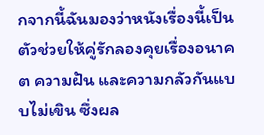กจากนี้ฉันมองว่าหนังเรื่องนี้เป็นตัวช่วยให้คู่รักลองคุยเรื่องอนาคต ความฝัน และความกลัวกันแบบไม่เขิน ซึ่งผล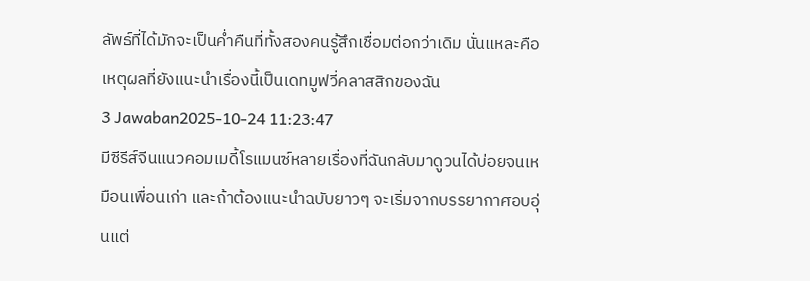ลัพธ์ที่ได้มักจะเป็นค่ำคืนที่ทั้งสองคนรู้สึกเชื่อมต่อกว่าเดิม นั่นแหละคือเหตุผลที่ยังแนะนำเรื่องนี้เป็นเดทมูฟวี่คลาสสิกของฉัน
3 Jawaban2025-10-24 11:23:47
มีซีรีส์จีนแนวคอมเมดี้โรแมนซ์หลายเรื่องที่ฉันกลับมาดูวนได้บ่อยจนเหมือนเพื่อนเก่า และถ้าต้องแนะนำฉบับยาวๆ จะเริ่มจากบรรยากาศอบอุ่นแต่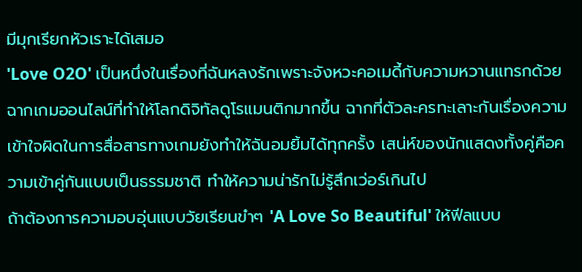มีมุกเรียกหัวเราะได้เสมอ
'Love O2O' เป็นหนึ่งในเรื่องที่ฉันหลงรักเพราะจังหวะคอเมดี้กับความหวานแทรกด้วยฉากเกมออนไลน์ที่ทำให้โลกดิจิทัลดูโรแมนติกมากขึ้น ฉากที่ตัวละครทะเลาะกันเรื่องความเข้าใจผิดในการสื่อสารทางเกมยังทำให้ฉันอมยิ้มได้ทุกครั้ง เสน่ห์ของนักแสดงทั้งคู่คือความเข้าคู่กันแบบเป็นธรรมชาติ ทำให้ความน่ารักไม่รู้สึกเว่อร์เกินไป
ถ้าต้องการความอบอุ่นแบบวัยเรียนขำๆ 'A Love So Beautiful' ให้ฟีลแบบ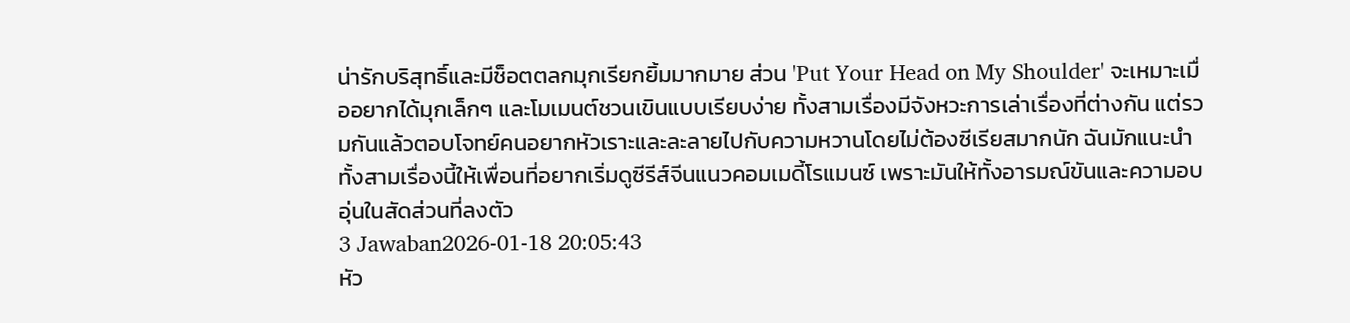น่ารักบริสุทธิ์และมีช็อตตลกมุกเรียกยิ้มมากมาย ส่วน 'Put Your Head on My Shoulder' จะเหมาะเมื่ออยากได้มุกเล็กๆ และโมเมนต์ชวนเขินแบบเรียบง่าย ทั้งสามเรื่องมีจังหวะการเล่าเรื่องที่ต่างกัน แต่รวมกันแล้วตอบโจทย์คนอยากหัวเราะและละลายไปกับความหวานโดยไม่ต้องซีเรียสมากนัก ฉันมักแนะนำทั้งสามเรื่องนี้ให้เพื่อนที่อยากเริ่มดูซีรีส์จีนแนวคอมเมดี้โรแมนซ์ เพราะมันให้ทั้งอารมณ์ขันและความอบอุ่นในสัดส่วนที่ลงตัว
3 Jawaban2026-01-18 20:05:43
หัว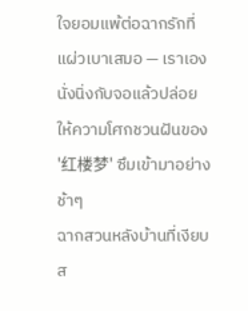ใจยอมแพ้ต่อฉากรักที่แผ่วเบาเสมอ — เราเองนั่งนิ่งกับจอแล้วปล่อยให้ความโศกชวนฝันของ '红楼梦' ซึมเข้ามาอย่างช้าๆ
ฉากสวนหลังบ้านที่เงียบส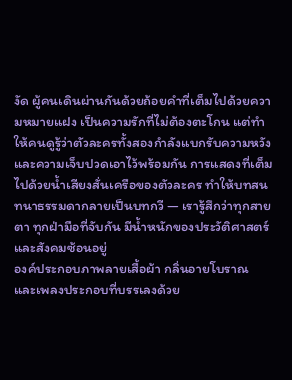งัด ผู้คนเดินผ่านกันด้วยถ้อยคำที่เต็มไปด้วยความหมายแฝง เป็นความรักที่ไม่ต้องตะโกน แต่ทำให้คนดูรู้ว่าตัวละครทั้งสองกำลังแบกรับความหวังและความเจ็บปวดเอาไว้พร้อมกัน การแสดงที่เต็มไปด้วยน้ำเสียงสั่นเครือของตัวละคร ทำให้บทสนทนาธรรมดากลายเป็นบทกวี — เรารู้สึกว่าทุกสายตา ทุกฝ่ามือที่จับกัน มีน้ำหนักของประวัติศาสตร์และสังคมซ้อนอยู่
องค์ประกอบภาพลายเสื้อผ้า กลิ่นอายโบราณ และเพลงประกอบที่บรรเลงด้วย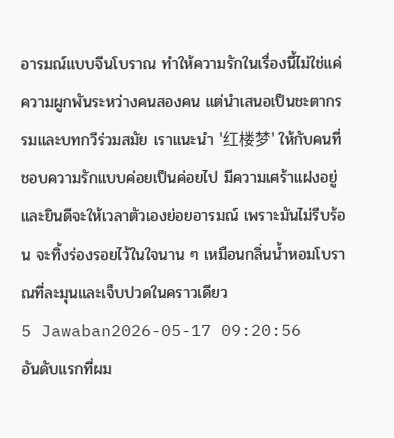อารมณ์แบบจีนโบราณ ทำให้ความรักในเรื่องนี้ไม่ใช่แค่ความผูกพันระหว่างคนสองคน แต่นำเสนอเป็นชะตากรรมและบทกวีร่วมสมัย เราแนะนำ '红楼梦' ให้กับคนที่ชอบความรักแบบค่อยเป็นค่อยไป มีความเศร้าแฝงอยู่ และยินดีจะให้เวลาตัวเองย่อยอารมณ์ เพราะมันไม่รีบร้อน จะทิ้งร่องรอยไว้ในใจนาน ๆ เหมือนกลิ่นน้ำหอมโบราณที่ละมุนและเจ็บปวดในคราวเดียว
5 Jawaban2026-05-17 09:20:56
อันดับแรกที่ผม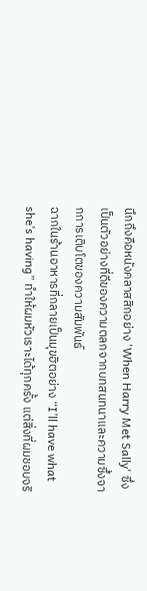นึกถึงคือหนังคลาสสิกอย่าง 'When Harry Met Sally' ซึ่งเป็นตัวอย่างที่ดีของความตลกจากบทสนทนาและความซึ้งจากการเติบโตของความสัมพันธ์
ฉากในร้านอาหารที่กลายเป็นมุขฮิตอย่าง “I’ll have what she’s having” ทำให้ผมหัวเราะได้ทุกครั้ง แต่สิ่งที่ผมชอบจริ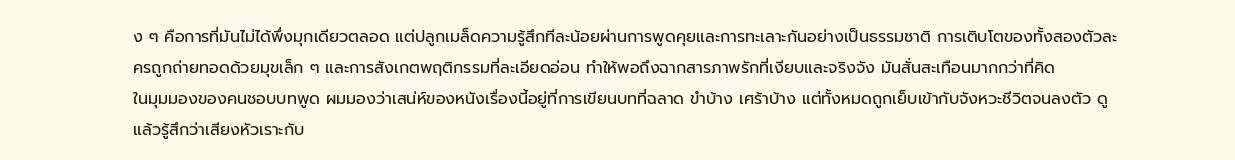ง ๆ คือการที่มันไม่ได้พึ่งมุกเดียวตลอด แต่ปลูกเมล็ดความรู้สึกทีละน้อยผ่านการพูดคุยและการทะเลาะกันอย่างเป็นธรรมชาติ การเติบโตของทั้งสองตัวละครถูกถ่ายทอดด้วยมุขเล็ก ๆ และการสังเกตพฤติกรรมที่ละเอียดอ่อน ทำให้พอถึงฉากสารภาพรักที่เงียบและจริงจัง มันสั่นสะเทือนมากกว่าที่คิด
ในมุมมองของคนชอบบทพูด ผมมองว่าเสน่ห์ของหนังเรื่องนี้อยู่ที่การเขียนบทที่ฉลาด ขำบ้าง เศร้าบ้าง แต่ทั้งหมดถูกเย็บเข้ากับจังหวะชีวิตจนลงตัว ดูแล้วรู้สึกว่าเสียงหัวเราะกับ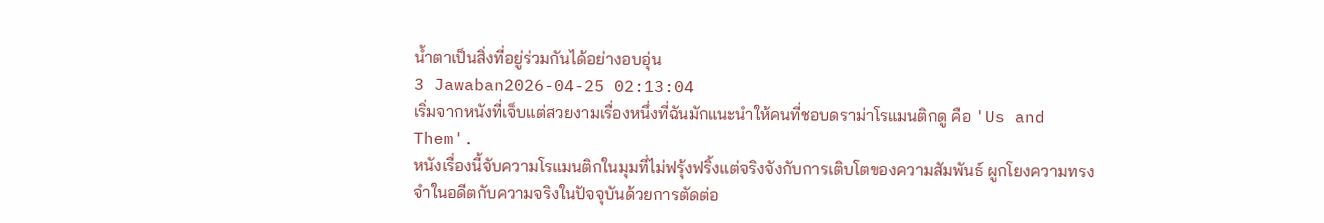น้ำตาเป็นสิ่งที่อยู่ร่วมกันได้อย่างอบอุ่น
3 Jawaban2026-04-25 02:13:04
เริ่มจากหนังที่เจ็บแต่สวยงามเรื่องหนึ่งที่ฉันมักแนะนําให้คนที่ชอบดราม่าโรแมนติกดู คือ 'Us and Them'.
หนังเรื่องนี้จับความโรแมนติกในมุมที่ไม่ฟรุ้งฟริ้งแต่จริงจังกับการเติบโตของความสัมพันธ์ ผูกโยงความทรงจําในอดีตกับความจริงในปัจจุบันด้วยการตัดต่อ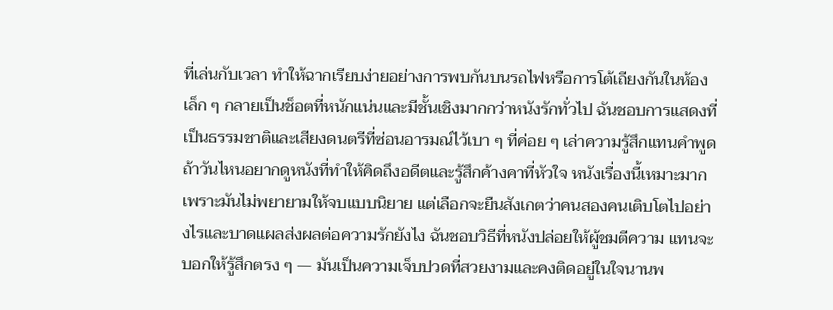ที่เล่นกับเวลา ทำให้ฉากเรียบง่ายอย่างการพบกันบนรถไฟหรือการโต้เถียงกันในห้องเล็ก ๆ กลายเป็นช็อตที่หนักแน่นและมีชั้นเชิงมากกว่าหนังรักทั่วไป ฉันชอบการแสดงที่เป็นธรรมชาติและเสียงดนตรีที่ซ่อนอารมณ์ไว้เบา ๆ ที่ค่อย ๆ เล่าความรู้สึกแทนคำพูด
ถ้าวันไหนอยากดูหนังที่ทำให้คิดถึงอดีตและรู้สึกค้างคาที่หัวใจ หนังเรื่องนี้เหมาะมาก เพราะมันไม่พยายามให้จบแบบนิยาย แต่เลือกจะยืนสังเกตว่าคนสองคนเติบโตไปอย่างไรและบาดแผลส่งผลต่อความรักยังไง ฉันชอบวิธีที่หนังปล่อยให้ผู้ชมตีความ แทนจะบอกให้รู้สึกตรง ๆ — มันเป็นความเจ็บปวดที่สวยงามและคงติดอยู่ในใจนานพ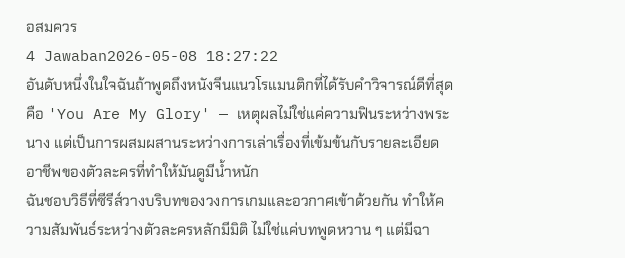อสมควร
4 Jawaban2026-05-08 18:27:22
อันดับหนึ่งในใจฉันถ้าพูดถึงหนังจีนแนวโรแมนติกที่ได้รับคำวิจารณ์ดีที่สุดคือ 'You Are My Glory' — เหตุผลไม่ใช่แค่ความฟินระหว่างพระนาง แต่เป็นการผสมผสานระหว่างการเล่าเรื่องที่เข้มข้นกับรายละเอียดอาชีพของตัวละครที่ทำให้มันดูมีน้ำหนัก
ฉันชอบวิธีที่ซีรีส์วางบริบทของวงการเกมและอวกาศเข้าด้วยกัน ทำให้ความสัมพันธ์ระหว่างตัวละครหลักมีมิติ ไม่ใช่แค่บทพูดหวาน ๆ แต่มีฉา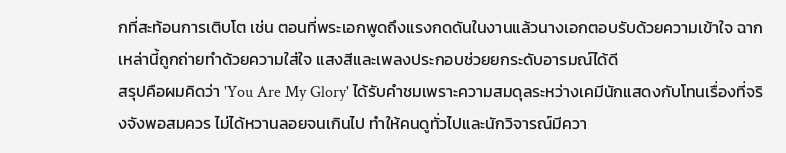กที่สะท้อนการเติบโต เช่น ตอนที่พระเอกพูดถึงแรงกดดันในงานแล้วนางเอกตอบรับด้วยความเข้าใจ ฉากเหล่านี้ถูกถ่ายทำด้วยความใส่ใจ แสงสีและเพลงประกอบช่วยยกระดับอารมณ์ได้ดี
สรุปคือผมคิดว่า 'You Are My Glory' ได้รับคำชมเพราะความสมดุลระหว่างเคมีนักแสดงกับโทนเรื่องที่จริงจังพอสมควร ไม่ได้หวานลอยจนเกินไป ทำให้คนดูทั่วไปและนักวิจารณ์มีควา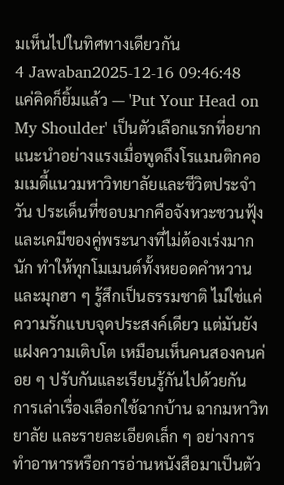มเห็นไปในทิศทางเดียวกัน
4 Jawaban2025-12-16 09:46:48
แค่คิดก็ยิ้มแล้ว — 'Put Your Head on My Shoulder' เป็นตัวเลือกแรกที่อยากแนะนำอย่างแรงเมื่อพูดถึงโรแมนติกคอมเมดี้แนวมหาวิทยาลัยและชีวิตประจำวัน ประเด็นที่ชอบมากคือจังหวะชวนฟุ้งและเคมีของคู่พระนางที่ไม่ต้องเร่งมากนัก ทำให้ทุกโมเมนต์ทั้งหยอดคำหวานและมุกฮา ๆ รู้สึกเป็นธรรมชาติ ไม่ใช่แค่ความรักแบบจุดประสงค์เดียว แต่มันยังแฝงความเติบโต เหมือนเห็นคนสองคนค่อย ๆ ปรับกันและเรียนรู้กันไปด้วยกัน
การเล่าเรื่องเลือกใช้ฉากบ้าน ฉากมหาวิทยาลัย และรายละเอียดเล็ก ๆ อย่างการทำอาหารหรือการอ่านหนังสือมาเป็นตัว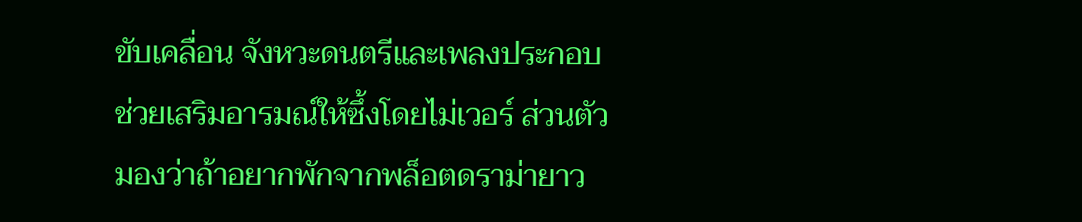ขับเคลื่อน จังหวะดนตรีและเพลงประกอบช่วยเสริมอารมณ์ให้ซึ้งโดยไม่เวอร์ ส่วนตัวมองว่าถ้าอยากพักจากพล็อตดราม่ายาว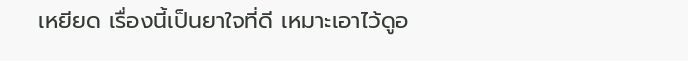เหยียด เรื่องนี้เป็นยาใจที่ดี เหมาะเอาไว้ดูอ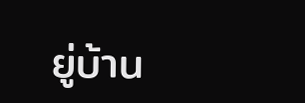ยู่บ้าน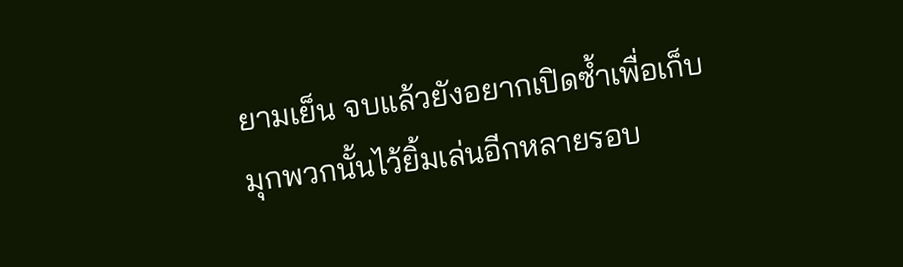ยามเย็น จบแล้วยังอยากเปิดซ้ำเพื่อเก็บมุกพวกนั้นไว้ยิ้มเล่นอีกหลายรอบ